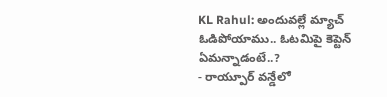KL Rahul: అందువల్లే మ్యాచ్ ఓడిపోయాము.. ఓటమిపై కెప్టెన్ ఏమన్నాడంటే..?
- రాయ్పూర్ వన్డేలో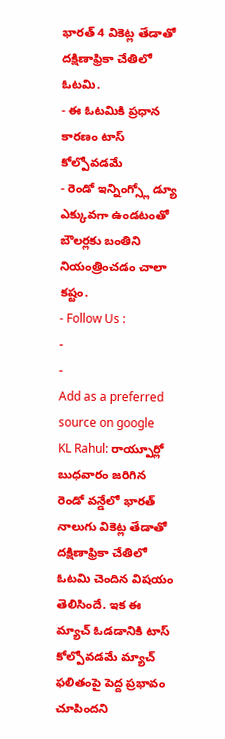భారత్ 4 వికెట్ల తేడాతో దక్షిణాఫ్రికా చేతిలో ఓటమి.
- ఈ ఓటమికి ప్రధాన కారణం టాస్ కోల్పోవడమే
- రెండో ఇన్నింగ్స్లో డ్యూ ఎక్కువగా ఉండటంతో బౌలర్లకు బంతిని నియంత్రించడం చాలా కష్టం.
- Follow Us :
-
-
Add as a preferred
source on google
KL Rahul: రాయ్పూర్లో బుధవారం జరిగిన రెండో వన్డేలో భారత్ నాలుగు వికెట్ల తేడాతో దక్షిణాఫ్రికా చేతిలో ఓటమి చెందిన విషయం తెలిసిందే. ఇక ఈ మ్యాచ్ ఓడడానికి టాస్ కోల్పోవడమే మ్యాచ్ ఫలితంపై పెద్ద ప్రభావం చూపిందని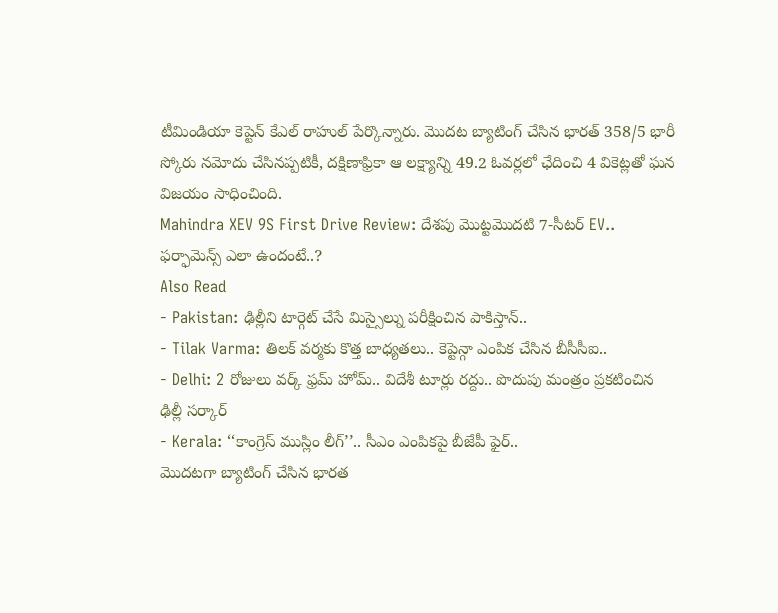టీమిండియా కెప్టెన్ కేఎల్ రాహుల్ పేర్కొన్నారు. మొదట బ్యాటింగ్ చేసిన భారత్ 358/5 భారీ స్కోరు నమోదు చేసినప్పటికీ, దక్షిణాఫ్రికా ఆ లక్ష్యాన్ని 49.2 ఓవర్లలో ఛేదించి 4 వికెట్లతో ఘన విజయం సాధించింది.
Mahindra XEV 9S First Drive Review: దేశపు మొట్టమొదటి 7-సీటర్ EV.. ఫర్ఫామెన్స్ ఎలా ఉందంటే..?
Also Read
- Pakistan: ఢిల్లీని టార్గెట్ చేసే మిస్సైల్ను పరీక్షించిన పాకిస్తాన్..
- Tilak Varma: తిలక్ వర్మకు కొత్త బాధ్యతలు.. కెప్టెన్గా ఎంపిక చేసిన బీసీసీఐ..
- Delhi: 2 రోజులు వర్క్ ఫ్రమ్ హోమ్.. విదేశీ టూర్లు రద్దు.. పొదుపు మంత్రం ప్రకటించిన ఢిల్లీ సర్కార్
- Kerala: ‘‘కాంగ్రెస్ ముస్లిం లీగ్’’.. సీఎం ఎంపికపై బీజేపీ ఫైర్..
మొదటగా బ్యాటింగ్ చేసిన భారత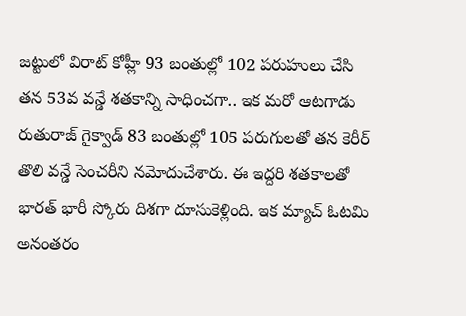జట్టులో విరాట్ కోహ్లీ 93 బంతుల్లో 102 పరుహులు చేసి తన 53వ వన్డే శతకాన్ని సాధించగా.. ఇక మరో ఆటగాడు రుతురాజ్ గైక్వాడ్ 83 బంతుల్లో 105 పరుగులతో తన కెరీర్ తొలి వన్డే సెంచరీని నమోదుచేశారు. ఈ ఇద్దరి శతకాలతో భారత్ భారీ స్కోరు దిశగా దూసుకెళ్లింది. ఇక మ్యాచ్ ఓటమి అనంతరం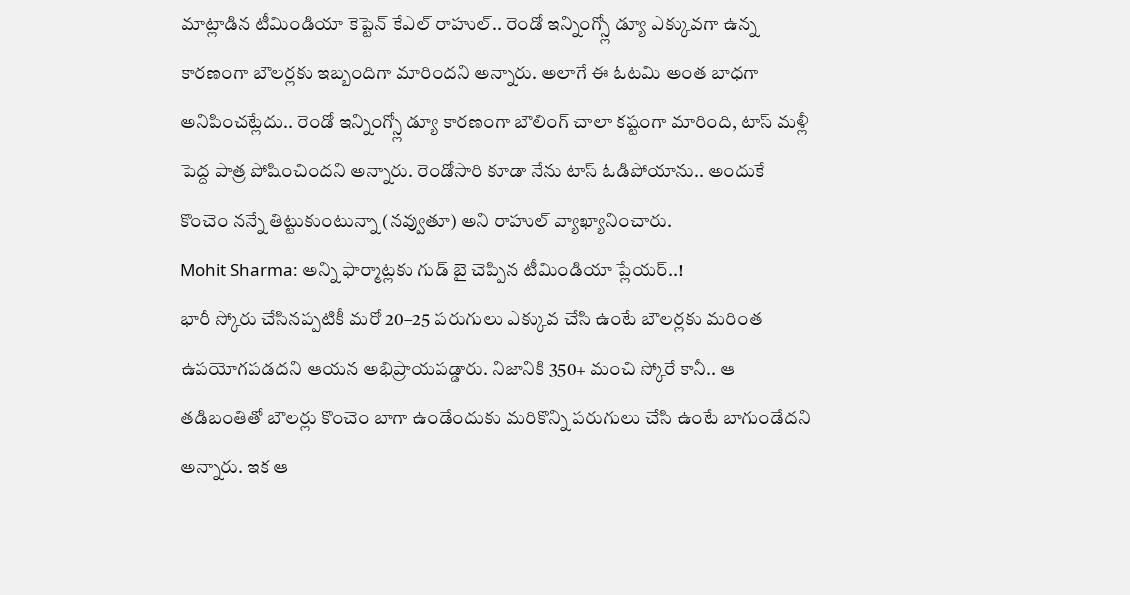మాట్లాడిన టీమిండియా కెప్టెన్ కేఎల్ రాహుల్.. రెండో ఇన్నింగ్స్లో డ్యూ ఎక్కువగా ఉన్న కారణంగా బౌలర్లకు ఇబ్బందిగా మారిందని అన్నారు. అలాగే ఈ ఓటమి అంత బాధగా అనిపించట్లేదు.. రెండో ఇన్నింగ్స్లో డ్యూ కారణంగా బౌలింగ్ చాలా కష్టంగా మారింది, టాస్ మళ్లీ పెద్ద పాత్ర పోషించిందని అన్నారు. రెండోసారి కూడా నేను టాస్ ఓడిపోయాను.. అందుకే కొంచెం నన్నే తిట్టుకుంటున్నా (నవ్వుతూ) అని రాహుల్ వ్యాఖ్యానించారు.
Mohit Sharma: అన్ని ఫార్మాట్లకు గుడ్ బై చెప్పిన టీమిండియా ప్లేయర్..!
భారీ స్కోరు చేసినప్పటికీ మరో 20–25 పరుగులు ఎక్కువ చేసి ఉంటే బౌలర్లకు మరింత ఉపయోగపడదని ఆయన అభిప్రాయపడ్డారు. నిజానికి 350+ మంచి స్కోరే కానీ.. ఆ తడిబంతితో బౌలర్లు కొంచెం బాగా ఉండేందుకు మరికొన్ని పరుగులు చేసి ఉంటే బాగుండేదని అన్నారు. ఇక ఆ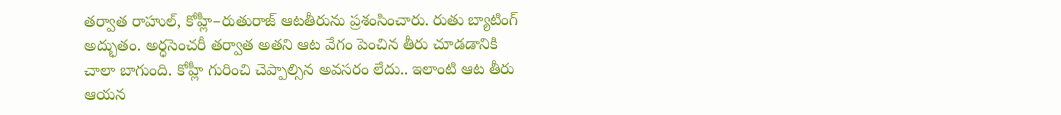తర్వాత రాహుల్, కోహ్లీ–రుతురాజ్ ఆటతీరును ప్రశంసించారు. రుతు బ్యాటింగ్ అద్భుతం. అర్ధసెంచరీ తర్వాత అతని ఆట వేగం పెంచిన తీరు చూడడానికి చాలా బాగుంది. కోహ్లీ గురించి చెప్పాల్సిన అవసరం లేదు.. ఇలాంటి ఆట తీరు ఆయన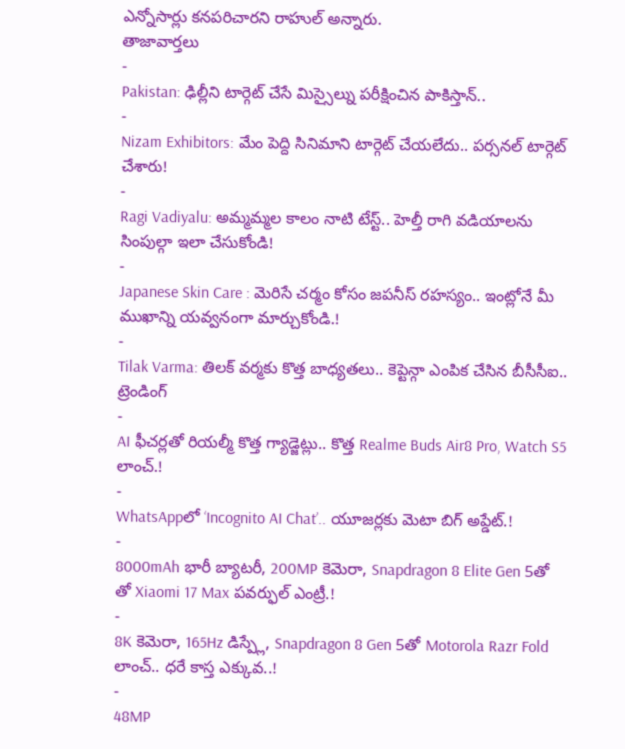ఎన్నోసార్లు కనపరిచారని రాహుల్ అన్నారు.
తాజావార్తలు
-
Pakistan: ఢిల్లీని టార్గెట్ చేసే మిస్సైల్ను పరీక్షించిన పాకిస్తాన్..
-
Nizam Exhibitors: మేం పెద్ది సినిమాని టార్గెట్ చేయలేదు.. పర్సనల్ టార్గెట్ చేశారు!
-
Ragi Vadiyalu: అమ్మమ్మల కాలం నాటి టేస్ట్.. హెల్తీ రాగి వడియాలను సింపుల్గా ఇలా చేసుకోండి!
-
Japanese Skin Care : మెరిసే చర్మం కోసం జపనీస్ రహస్యం.. ఇంట్లోనే మీ ముఖాన్ని యవ్వనంగా మార్చుకోండి.!
-
Tilak Varma: తిలక్ వర్మకు కొత్త బాధ్యతలు.. కెప్టెన్గా ఎంపిక చేసిన బీసీసీఐ..
ట్రెండింగ్
-
AI ఫీచర్లతో రియల్మీ కొత్త గ్యాడ్జెట్లు.. కొత్త Realme Buds Air8 Pro, Watch S5 లాంచ్.!
-
WhatsAppలో ‘Incognito AI Chat’.. యూజర్లకు మెటా బిగ్ అప్డేట్.!
-
8000mAh భారీ బ్యాటరీ, 200MP కెమెరా, Snapdragon 8 Elite Gen 5తో తో Xiaomi 17 Max పవర్ఫుల్ ఎంట్రీ.!
-
8K కెమెరా, 165Hz డిస్ప్లే, Snapdragon 8 Gen 5తో Motorola Razr Fold లాంచ్.. ధరే కాస్త ఎక్కువ..!
-
48MP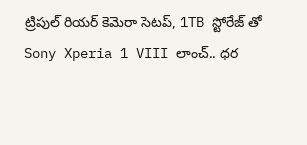ట్రిపుల్ రియర్ కెమెరా సెటప్, 1TB స్టోరేజ్ తో Sony Xperia 1 VIII లాంచ్.. ధర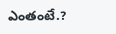ఎంతంటే.?